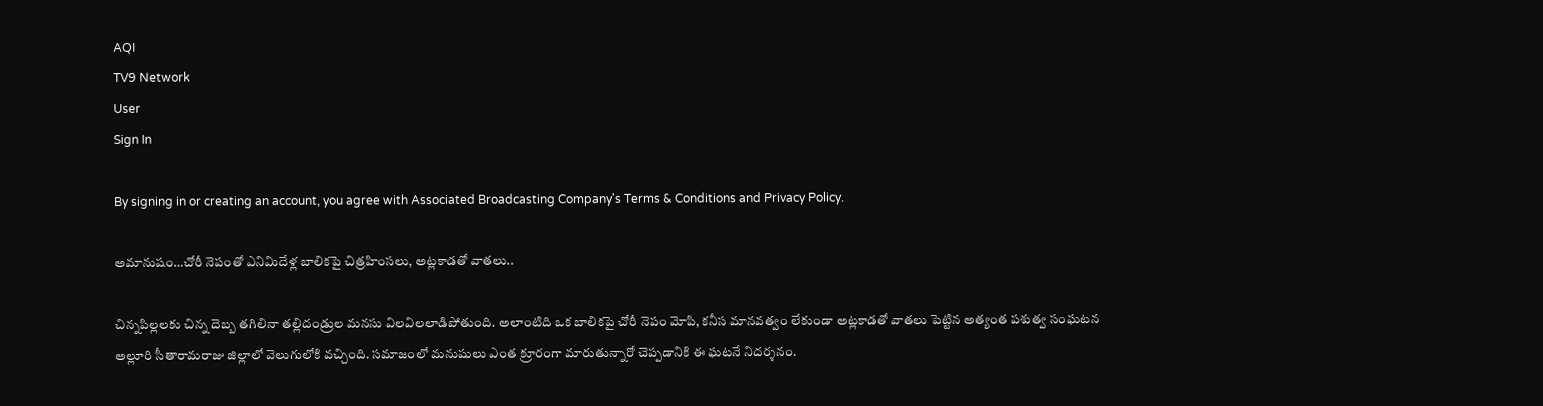AQI
TV9 Network
User
Sign In

By signing in or creating an account, you agree with Associated Broadcasting Company's Terms & Conditions and Privacy Policy.

అమానుషం…చోరీ నెపంతో ఎనిమిదేళ్ల బాలికపై చిత్రహింసలు, అట్లకాడతో వాతలు..

చిన్నపిల్లలకు చిన్న దెబ్బ తగిలినా తల్లిదండ్రుల మనసు విలవిలలాడిపోతుంది. అలాంటిది ఒక బాలికపై చోరీ నెపం మోపి, కనీస మానవత్వం లేకుండా అట్లకాడతో వాతలు పెట్టిన అత్యంత పశుత్వ సంఘటన అల్లూరి సీతారామరాజు జిల్లాలో వెలుగులోకి వచ్చింది. సమాజంలో మనుషులు ఎంత క్రూరంగా మారుతున్నారో చెప్పడానికి ఈ ఘటనే నిదర్శనం.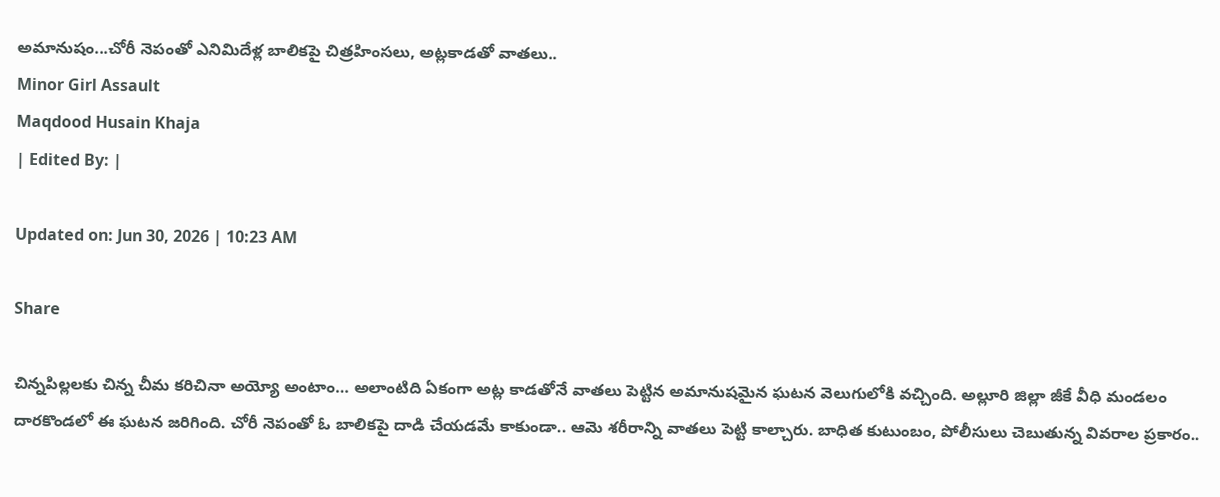అమానుషం...చోరీ నెపంతో ఎనిమిదేళ్ల బాలికపై చిత్రహింసలు, అట్లకాడతో వాతలు..
Minor Girl Assault
Maqdood Husain Khaja
| Edited By: |

Updated on: Jun 30, 2026 | 10:23 AM

Share

చిన్నపిల్లలకు చిన్న చీమ కరిచినా అయ్యో అంటాం… అలాంటిది ఏకంగా అట్ల కాడతోనే వాతలు పెట్టిన అమానుషమైన ఘటన వెలుగులోకి వచ్చింది. అల్లూరి జిల్లా జీకే వీధి మండలం దారకొండలో ఈ ఘటన జరిగింది. చోరీ నెపంతో ఓ బాలికపై దాడి చేయడమే కాకుండా.. ఆమె శరీరాన్ని వాతలు పెట్టి కాల్చారు. బాధిత కుటుంబం, పోలీసులు చెబుతున్న వివరాల ప్రకారం..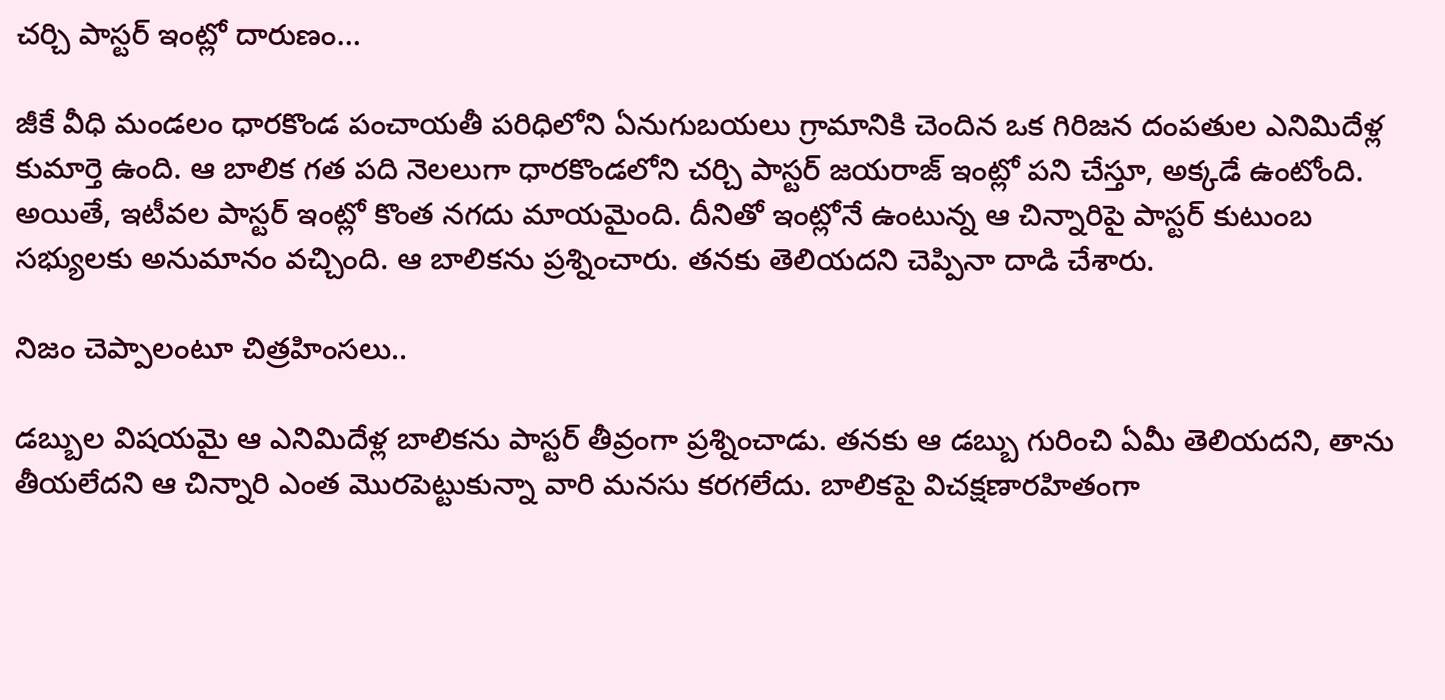చర్చి పాస్టర్ ఇంట్లో దారుణం…

జీకే వీధి మండలం ధారకొండ పంచాయతీ పరిధిలోని ఏనుగుబయలు గ్రామానికి చెందిన ఒక గిరిజన దంపతుల ఎనిమిదేళ్ల కుమార్తె ఉంది. ఆ బాలిక గత పది నెలలుగా ధారకొండలోని చర్చి పాస్టర్ జయరాజ్ ఇంట్లో పని చేస్తూ, అక్కడే ఉంటోంది. అయితే, ఇటీవల పాస్టర్ ఇంట్లో కొంత నగదు మాయమైంది. దీనితో ఇంట్లోనే ఉంటున్న ఆ చిన్నారిపై పాస్టర్ కుటుంబ సభ్యులకు అనుమానం వచ్చింది. ఆ బాలికను ప్రశ్నించారు. తనకు తెలియదని చెప్పినా దాడి చేశారు.

నిజం చెప్పాలంటూ చిత్రహింసలు..

డబ్బుల విషయమై ఆ ఎనిమిదేళ్ల బాలికను పాస్టర్ తీవ్రంగా ప్రశ్నించాడు. తనకు ఆ డబ్బు గురించి ఏమీ తెలియదని, తాను తీయలేదని ఆ చిన్నారి ఎంత మొరపెట్టుకున్నా వారి మనసు కరగలేదు. బాలికపై విచక్షణారహితంగా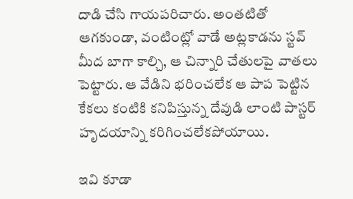దాడి చేసి గాయపరిచారు. అంతటితో ఆగకుండా, వంటింట్లో వాడే అట్లకాడను స్టవ్ మీద బాగా కాల్చి, ఆ చిన్నారి చేతులపై వాతలు పెట్టారు. ఆ వేడిని భరించలేక ఆ పాప పెట్టిన కేకలు కంటికి కనిపిస్తున్న దేవుడి లాంటి పాస్టర్ హృదయాన్ని కరిగించలేకపోయాయి.

ఇవి కూడా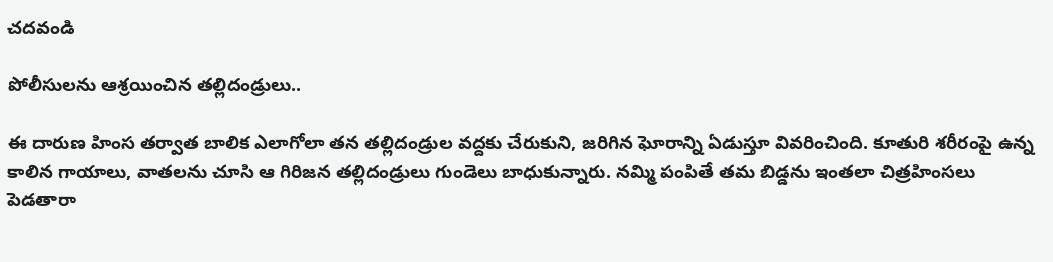చదవండి

పోలీసులను ఆశ్రయించిన తల్లిదండ్రులు..

ఈ దారుణ హింస తర్వాత బాలిక ఎలాగోలా తన తల్లిదండ్రుల వద్దకు చేరుకుని, జరిగిన ఘోరాన్ని ఏడుస్తూ వివరించింది. కూతురి శరీరంపై ఉన్న కాలిన గాయాలు, వాతలను చూసి ఆ గిరిజన తల్లిదండ్రులు గుండెలు బాధుకున్నారు. నమ్మి పంపితే తమ బిడ్డను ఇంతలా చిత్రహింసలు పెడతారా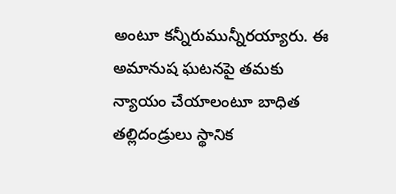అంటూ కన్నీరుమున్నీరయ్యారు. ఈ అమానుష ఘటనపై తమకు న్యాయం చేయాలంటూ బాధిత తల్లిదండ్రులు స్థానిక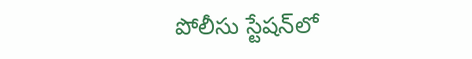పోలీసు స్టేషన్‌లో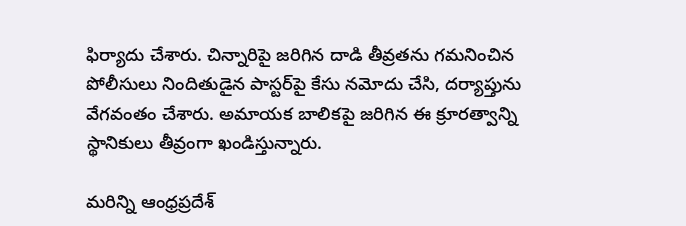ఫిర్యాదు చేశారు. చిన్నారిపై జరిగిన దాడి తీవ్రతను గమనించిన పోలీసులు నిందితుడైన పాస్టర్‌పై కేసు నమోదు చేసి, దర్యాప్తును వేగవంతం చేశారు. అమాయక బాలికపై జరిగిన ఈ క్రూరత్వాన్ని స్థానికులు తీవ్రంగా ఖండిస్తున్నారు.

మరిన్ని ఆంధ్రప్రదేశ్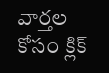వార్తల కోసం క్లిక్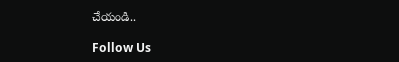చేయండి..

Follow Us